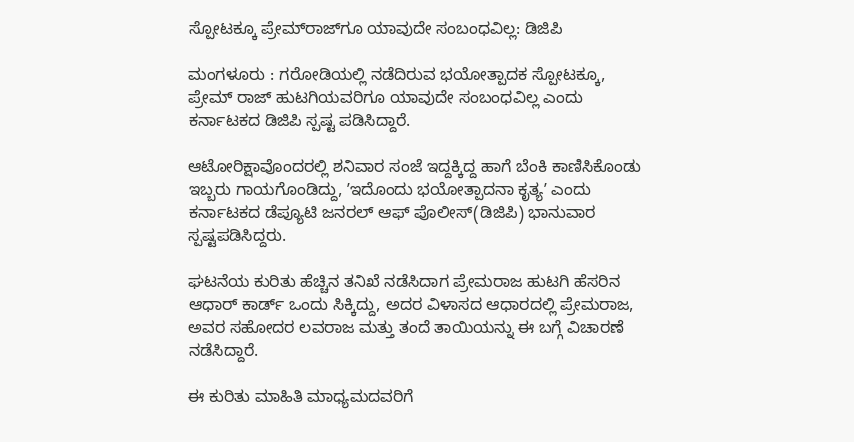ಸ್ಪೋಟಕ್ಕೂ ಪ್ರೇಮ್‌ರಾಜ್‌ಗೂ ಯಾವುದೇ ಸಂಬಂಧವಿಲ್ಲ: ಡಿಜಿಪಿ

ಮಂಗಳೂರು : ಗರೋಡಿಯಲ್ಲಿ ನಡೆದಿರುವ ಭಯೋತ್ಪಾದಕ ಸ್ಪೋಟಕ್ಕೂ, ಪ್ರೇಮ್‌ ರಾಜ್‌ ಹುಟಗಿಯವರಿಗೂ ಯಾವುದೇ ಸಂಬಂಧವಿಲ್ಲ ಎಂದು ಕರ್ನಾಟಕದ ಡಿಜಿಪಿ ಸ್ಪಷ್ಟ ಪಡಿಸಿದ್ದಾರೆ.

ಆಟೋರಿಕ್ಷಾವೊಂದರಲ್ಲಿ ಶನಿವಾರ ಸಂಜೆ ಇದ್ದಕ್ಕಿದ್ದ ಹಾಗೆ ಬೆಂಕಿ ಕಾಣಿಸಿಕೊಂಡು ಇಬ್ಬರು ಗಾಯಗೊಂಡಿದ್ದು, ʼಇದೊಂದು ಭಯೋತ್ಪಾದನಾ ಕೃತ್ಯʼ ಎಂದು ಕರ್ನಾಟಕದ ಡೆಪ್ಯೂಟಿ ಜನರಲ್‌ ಆಫ್‌ ಪೊಲೀಸ್‌(ಡಿಜಿಪಿ) ಭಾನುವಾರ ಸ್ಪಷ್ಟಪಡಿಸಿದ್ದರು.

ಘಟನೆಯ ಕುರಿತು ಹೆಚ್ಚಿನ ತನಿಖೆ ನಡೆಸಿದಾಗ ಪ್ರೇಮರಾಜ ಹುಟಗಿ ಹೆಸರಿನ ಆಧಾರ್‌ ಕಾರ್ಡ್‌ ಒಂದು ಸಿಕ್ಕಿದ್ದು, ಅದರ ವಿಳಾಸದ ಆಧಾರದಲ್ಲಿ ಪ್ರೇಮರಾಜ, ಅವರ ಸಹೋದರ ಲವರಾಜ ಮತ್ತು ತಂದೆ ತಾಯಿಯನ್ನು ಈ ಬಗ್ಗೆ ವಿಚಾರಣೆ ನಡೆಸಿದ್ದಾರೆ.

ಈ ಕುರಿತು ಮಾಹಿತಿ ಮಾಧ್ಯಮದವರಿಗೆ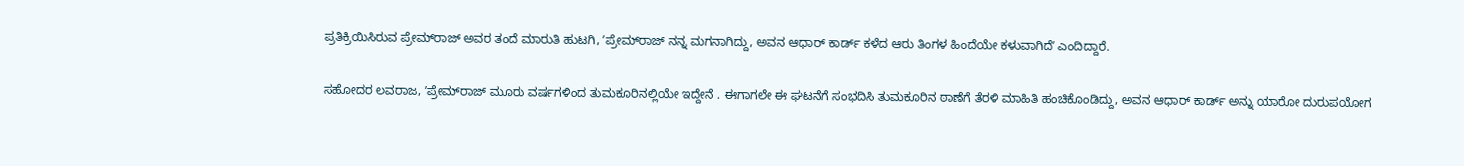ಪ್ರತಿಕ್ರಿಯಿಸಿರುವ ಪ್ರೇಮ್‌ರಾಜ್‌ ಅವರ ತಂದೆ ಮಾರುತಿ ಹುಟಗಿ, ʼಪ್ರೇಮ್‌ರಾಜ್‌ ನನ್ನ ಮಗನಾಗಿದ್ದು, ಅವನ ಆಧಾರ್‌ ಕಾರ್ಡ್‌ ಕಳೆದ ಆರು ತಿಂಗಳ ಹಿಂದೆಯೇ ಕಳುವಾಗಿದೆʼ ಎಂದಿದ್ದಾರೆ.

ಸಹೋದರ ಲವರಾಜ, ʼಪ್ರೇಮ್‌ರಾಜ್ ಮೂರು ವರ್ಷಗಳಿಂದ ತುಮಕೂರಿನಲ್ಲಿಯೇ ಇದ್ದೇನೆ . ಈಗಾಗಲೇ ಈ ಘಟನೆಗೆ ಸಂಭದಿಸಿ ತುಮಕೂರಿನ ಠಾಣೆಗೆ ತೆರಳಿ ಮಾಹಿತಿ ಹಂಚಿಕೊಂಡಿದ್ದು, ಅವನ ಆಧಾರ್‌ ಕಾರ್ಡ್‌ ಅನ್ನು ಯಾರೋ ದುರುಪಯೋಗ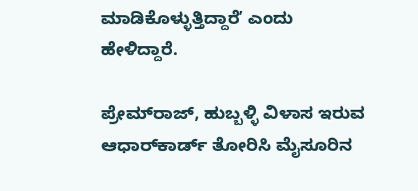ಮಾಡಿಕೊಳ್ಳುತ್ತಿದ್ದಾರೆʼ ಎಂದು ಹೇಳಿದ್ದಾರೆ.

ಪ್ರೇಮ್‌ರಾಜ್‌, ಹುಬ್ಬಳ್ಳಿ ವಿಳಾಸ ಇರುವ ಆಧಾರ್‌ಕಾರ್ಡ್‌ ತೋರಿಸಿ ಮೈಸೂರಿನ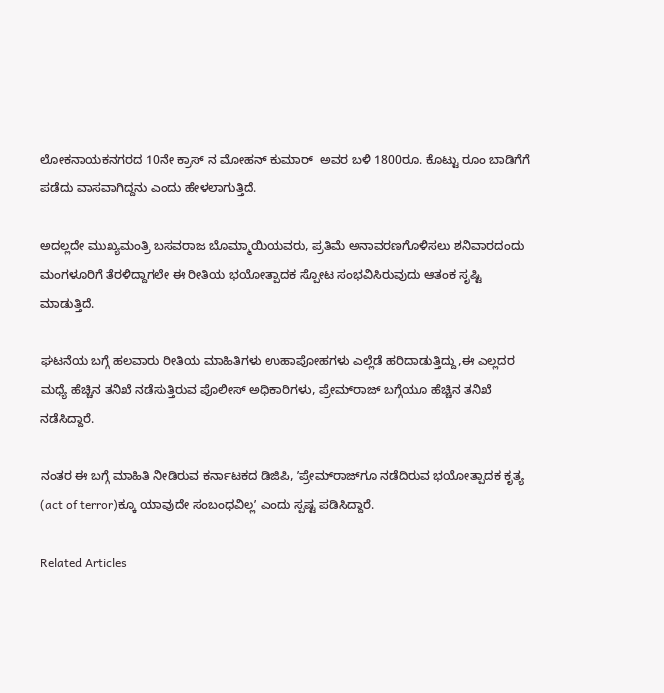ಲೋಕನಾಯಕನಗರದ 10ನೇ ಕ್ರಾಸ್ ನ ಮೋಹನ್ ಕುಮಾರ್  ಅವರ ಬಳಿ 1800ರೂ. ಕೊಟ್ಟು ರೂಂ ಬಾಡಿಗೆಗೆ ಪಡೆದು ವಾಸವಾಗಿದ್ದನು ಎಂದು ಹೇಳಲಾಗುತ್ತಿದೆ.

ಅದಲ್ಲದೇ ಮುಖ್ಯಮಂತ್ರಿ ಬಸವರಾಜ ಬೊಮ್ಮಾಯಿಯವರು, ಪ್ರತಿಮೆ ಅನಾವರಣಗೊಳಿಸಲು ಶನಿವಾರದಂದು ಮಂಗಳೂರಿಗೆ ತೆರಳಿದ್ದಾಗಲೇ ಈ ರೀತಿಯ ಭಯೋತ್ಪಾದಕ ಸ್ಪೋಟ ಸಂಭವಿಸಿರುವುದು ಆತಂಕ ಸೃಷ್ಟಿ ಮಾಡುತ್ತಿದೆ.

ಘಟನೆಯ ಬಗ್ಗೆ ಹಲವಾರು ರೀತಿಯ ಮಾಹಿತಿಗಳು ಉಹಾಪೋಹಗಳು ಎಲ್ಲೆಡೆ ಹರಿದಾಡುತ್ತಿದ್ದು,ಈ ಎಲ್ಲದರ ಮಧ್ಯೆ ಹೆಚ್ಚಿನ ತನಿಖೆ ನಡೆಸುತ್ತಿರುವ ಪೊಲೀಸ್‌ ಅಧಿಕಾರಿಗಳು, ಪ್ರೇಮ್‌ರಾಜ್‌ ಬಗ್ಗೆಯೂ ಹೆಚ್ಚಿನ ತನಿಖೆ ನಡೆಸಿದ್ದಾರೆ.

ನಂತರ ಈ ಬಗ್ಗೆ ಮಾಹಿತಿ ನೀಡಿರುವ ಕರ್ನಾಟಕದ ಡಿಜಿಪಿ, ʼಪ್ರೇಮ್‌ರಾಜ್‌ಗೂ ನಡೆದಿರುವ ಭಯೋತ್ಪಾದಕ ಕೃತ್ಯ (act of terror)ಕ್ಕೂ ಯಾವುದೇ ಸಂಬಂಧವಿಲ್ಲʼ ಎಂದು ಸ್ಪಷ್ಟ ಪಡಿಸಿದ್ದಾರೆ.

Related Articles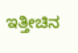ಇತ್ತೀಚಿನ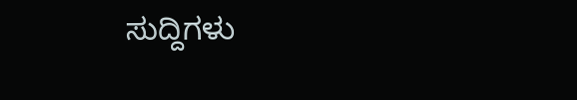ಸುದ್ದಿಗಳು